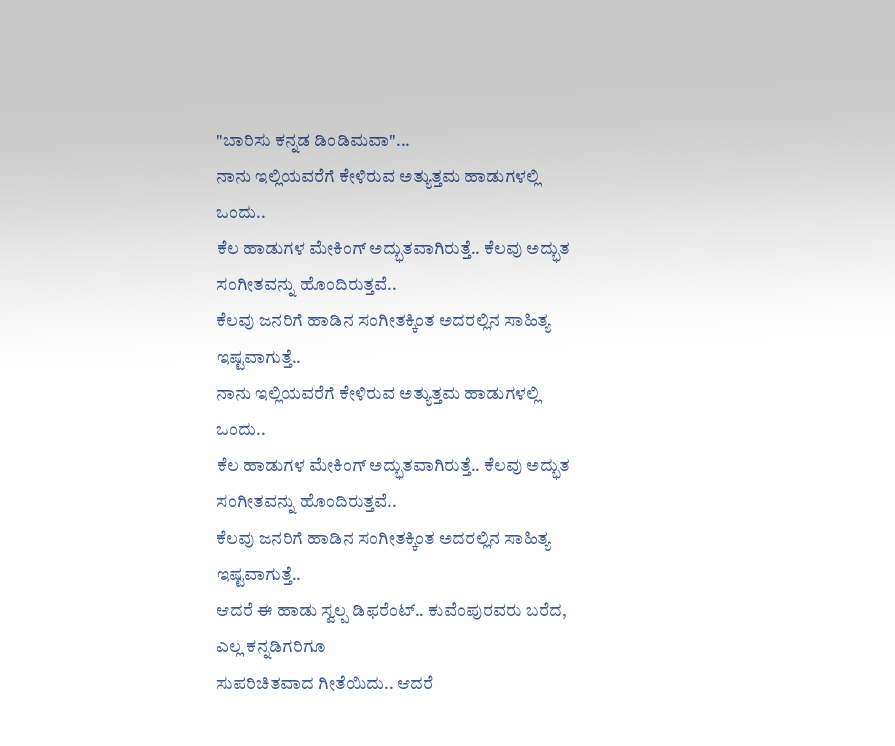"ಬಾರಿಸು ಕನ್ನಡ ಡಿಂಡಿಮವಾ"...
ನಾನು ಇಲ್ಲಿಯವರೆಗೆ ಕೇಳಿರುವ ಅತ್ಯುತ್ತಮ ಹಾಡುಗಳಲ್ಲಿ ಒಂದು..
ಕೆಲ ಹಾಡುಗಳ ಮೇಕಿಂಗ್ ಅದ್ಭುತವಾಗಿರುತ್ತೆ.. ಕೆಲವು ಅದ್ಭುತ ಸಂಗೀತವನ್ನು ಹೊಂದಿರುತ್ತವೆ..
ಕೆಲವು ಜನರಿಗೆ ಹಾಡಿನ ಸಂಗೀತಕ್ಕಿಂತ ಅದರಲ್ಲಿನ ಸಾಹಿತ್ಯ ಇಷ್ಟವಾಗುತ್ತೆ..
ನಾನು ಇಲ್ಲಿಯವರೆಗೆ ಕೇಳಿರುವ ಅತ್ಯುತ್ತಮ ಹಾಡುಗಳಲ್ಲಿ ಒಂದು..
ಕೆಲ ಹಾಡುಗಳ ಮೇಕಿಂಗ್ ಅದ್ಭುತವಾಗಿರುತ್ತೆ.. ಕೆಲವು ಅದ್ಭುತ ಸಂಗೀತವನ್ನು ಹೊಂದಿರುತ್ತವೆ..
ಕೆಲವು ಜನರಿಗೆ ಹಾಡಿನ ಸಂಗೀತಕ್ಕಿಂತ ಅದರಲ್ಲಿನ ಸಾಹಿತ್ಯ ಇಷ್ಟವಾಗುತ್ತೆ..
ಆದರೆ ಈ ಹಾಡು ಸ್ವಲ್ಪ ಡಿಫರೆಂಟ್.. ಕುವೆಂಪುರವರು ಬರೆದ, ಎಲ್ಲ ಕನ್ನಡಿಗರಿಗೂ
ಸುಪರಿಚಿತವಾದ ಗೀತೆಯಿದು.. ಆದರೆ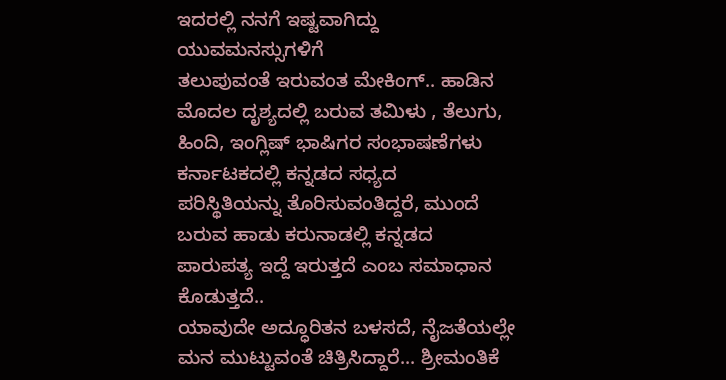ಇದರಲ್ಲಿ ನನಗೆ ಇಷ್ಟವಾಗಿದ್ದು ಯುವಮನಸ್ಸುಗಳಿಗೆ
ತಲುಪುವಂತೆ ಇರುವಂತ ಮೇಕಿಂಗ್.. ಹಾಡಿನ ಮೊದಲ ದೃಶ್ಯದಲ್ಲಿ ಬರುವ ತಮಿಳು , ತೆಲುಗು,
ಹಿಂದಿ, ಇಂಗ್ಲಿಷ್ ಭಾಷಿಗರ ಸಂಭಾಷಣೆಗಳು ಕರ್ನಾಟಕದಲ್ಲಿ ಕನ್ನಡದ ಸಧ್ಯದ
ಪರಿಸ್ಥಿತಿಯನ್ನು ತೊರಿಸುವಂತಿದ್ದರೆ, ಮುಂದೆ ಬರುವ ಹಾಡು ಕರುನಾಡಲ್ಲಿ ಕನ್ನಡದ
ಪಾರುಪತ್ಯ ಇದ್ದೆ ಇರುತ್ತದೆ ಎಂಬ ಸಮಾಧಾನ ಕೊಡುತ್ತದೆ..
ಯಾವುದೇ ಅದ್ಧೂರಿತನ ಬಳಸದೆ, ನೈಜತೆಯಲ್ಲೇ ಮನ ಮುಟ್ಟುವಂತೆ ಚಿತ್ರಿಸಿದ್ದಾರೆ... ಶ್ರೀಮಂತಿಕೆ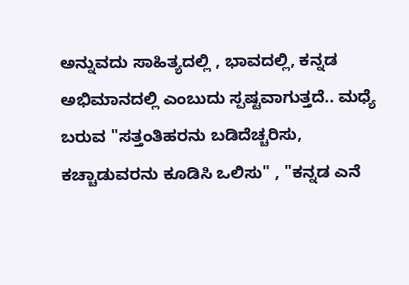ಅನ್ನುವದು ಸಾಹಿತ್ಯದಲ್ಲಿ , ಭಾವದಲ್ಲಿ, ಕನ್ನಡ ಅಭಿಮಾನದಲ್ಲಿ ಎಂಬುದು ಸ್ಪಷ್ಟವಾಗುತ್ತದೆ.. ಮಧ್ಯೆ ಬರುವ "ಸತ್ತಂತಿಹರನು ಬಡಿದೆಚ್ಚರಿಸು, ಕಚ್ಚಾಡುವರನು ಕೂಡಿಸಿ ಒಲಿಸು" , "ಕನ್ನಡ ಎನೆ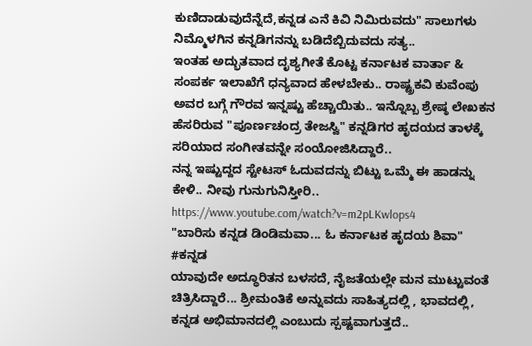ಕುಣಿದಾಡುವುದೆನ್ನೆದೆ,ಕನ್ನಡ ಎನೆ ಕಿವಿ ನಿಮಿರುವದು" ಸಾಲುಗಳು ನಿಮ್ಮೊಳಗಿನ ಕನ್ನಡಿಗನನ್ನು ಬಡಿದೆಬ್ಬಿದುವದು ಸತ್ಯ..
ಇಂತಹ ಅದ್ಭುತವಾದ ದೃಶ್ಯಗೀತೆ ಕೊಟ್ಟ ಕರ್ನಾಟಕ ವಾರ್ತಾ & ಸಂಪರ್ಕ ಇಲಾಖೆಗೆ ಧನ್ಯವಾದ ಹೇಳಬೇಕು.. ರಾಷ್ಟ್ರಕವಿ ಕುವೆಂಪು ಅವರ ಬಗ್ಗೆ ಗೌರವ ಇನ್ನಷ್ಟು ಹೆಚ್ಚಾಯಿತು.. ಇನ್ನೊಬ್ಬ ಶ್ರೇಷ್ಠ ಲೇಖಕನ ಹೆಸರಿರುವ "ಪೂರ್ಣಚಂದ್ರ ತೇಜಸ್ವಿ" ಕನ್ನಡಿಗರ ಹೃದಯದ ತಾಳಕ್ಕೆ ಸರಿಯಾದ ಸಂಗೀತವನ್ನೇ ಸಂಯೋಜಿಸಿದ್ದಾರೆ..
ನನ್ನ ಇಷ್ಟುದ್ದದ ಸ್ಟೇಟಸ್ ಓದುವದನ್ನು ಬಿಟ್ಟು ಒಮ್ಮೆ ಈ ಹಾಡನ್ನು ಕೇಳಿ.. ನೀವು ಗುನುಗುನಿಸ್ತೀರಿ..
https://www.youtube.com/watch?v=m2pLKwlops4
"ಬಾರಿಸು ಕನ್ನಡ ಡಿಂಡಿಮವಾ... ಓ ಕರ್ನಾಟಕ ಹೃದಯ ಶಿವಾ"
#ಕನ್ನಡ
ಯಾವುದೇ ಅದ್ಧೂರಿತನ ಬಳಸದೆ, ನೈಜತೆಯಲ್ಲೇ ಮನ ಮುಟ್ಟುವಂತೆ ಚಿತ್ರಿಸಿದ್ದಾರೆ... ಶ್ರೀಮಂತಿಕೆ ಅನ್ನುವದು ಸಾಹಿತ್ಯದಲ್ಲಿ , ಭಾವದಲ್ಲಿ, ಕನ್ನಡ ಅಭಿಮಾನದಲ್ಲಿ ಎಂಬುದು ಸ್ಪಷ್ಟವಾಗುತ್ತದೆ..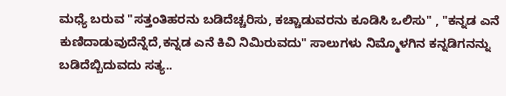ಮಧ್ಯೆ ಬರುವ "ಸತ್ತಂತಿಹರನು ಬಡಿದೆಚ್ಚರಿಸು, ಕಚ್ಚಾಡುವರನು ಕೂಡಿಸಿ ಒಲಿಸು" , "ಕನ್ನಡ ಎನೆ ಕುಣಿದಾಡುವುದೆನ್ನೆದೆ,ಕನ್ನಡ ಎನೆ ಕಿವಿ ನಿಮಿರುವದು" ಸಾಲುಗಳು ನಿಮ್ಮೊಳಗಿನ ಕನ್ನಡಿಗನನ್ನು ಬಡಿದೆಬ್ಬಿದುವದು ಸತ್ಯ..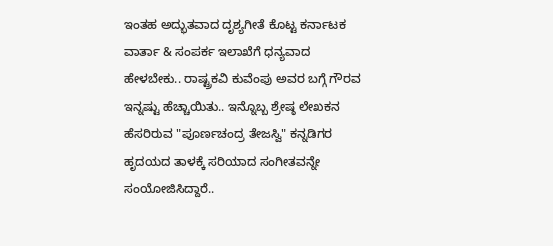ಇಂತಹ ಅದ್ಭುತವಾದ ದೃಶ್ಯಗೀತೆ ಕೊಟ್ಟ ಕರ್ನಾಟಕ ವಾರ್ತಾ & ಸಂಪರ್ಕ ಇಲಾಖೆಗೆ ಧನ್ಯವಾದ ಹೇಳಬೇಕು.. ರಾಷ್ಟ್ರಕವಿ ಕುವೆಂಪು ಅವರ ಬಗ್ಗೆ ಗೌರವ ಇನ್ನಷ್ಟು ಹೆಚ್ಚಾಯಿತು.. ಇನ್ನೊಬ್ಬ ಶ್ರೇಷ್ಠ ಲೇಖಕನ ಹೆಸರಿರುವ "ಪೂರ್ಣಚಂದ್ರ ತೇಜಸ್ವಿ" ಕನ್ನಡಿಗರ ಹೃದಯದ ತಾಳಕ್ಕೆ ಸರಿಯಾದ ಸಂಗೀತವನ್ನೇ ಸಂಯೋಜಿಸಿದ್ದಾರೆ..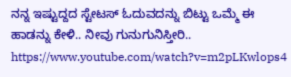ನನ್ನ ಇಷ್ಟುದ್ದದ ಸ್ಟೇಟಸ್ ಓದುವದನ್ನು ಬಿಟ್ಟು ಒಮ್ಮೆ ಈ ಹಾಡನ್ನು ಕೇಳಿ.. ನೀವು ಗುನುಗುನಿಸ್ತೀರಿ..
https://www.youtube.com/watch?v=m2pLKwlops4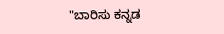"ಬಾರಿಸು ಕನ್ನಡ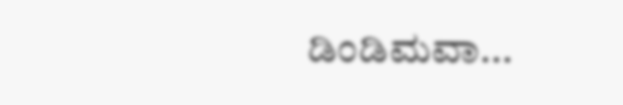ಡಿಂಡಿಮವಾ...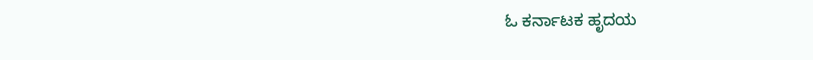ಓ ಕರ್ನಾಟಕ ಹೃದಯ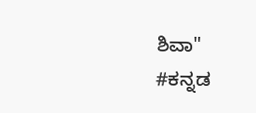ಶಿವಾ"
#ಕನ್ನಡ